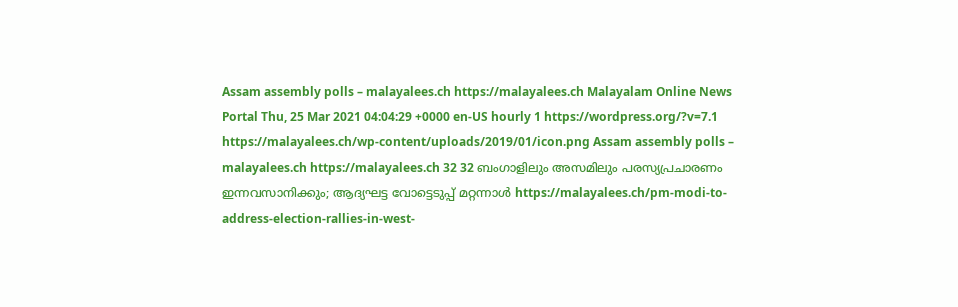Assam assembly polls – malayalees.ch https://malayalees.ch Malayalam Online News Portal Thu, 25 Mar 2021 04:04:29 +0000 en-US hourly 1 https://wordpress.org/?v=7.1 https://malayalees.ch/wp-content/uploads/2019/01/icon.png Assam assembly polls – malayalees.ch https://malayalees.ch 32 32 ബംഗാളിലും അസമിലും പരസ്യപ്രചാരണം ഇന്നവസാനിക്കും; ആദ്യഘട്ട വോട്ടെടുപ്പ് മറ്റന്നാൾ https://malayalees.ch/pm-modi-to-address-election-rallies-in-west-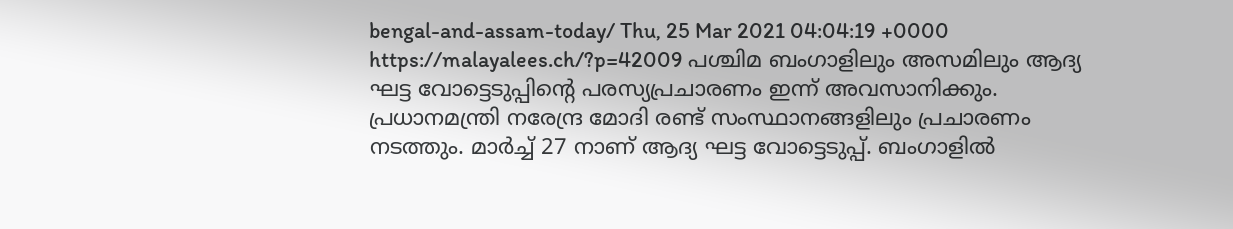bengal-and-assam-today/ Thu, 25 Mar 2021 04:04:19 +0000 https://malayalees.ch/?p=42009 പശ്ചിമ ബംഗാളിലും അസമിലും ആദ്യ ഘട്ട വോട്ടെടുപ്പിന്‍റെ പരസ്യപ്രചാരണം ഇന്ന് അവസാനിക്കും. പ്രധാനമന്ത്രി നരേന്ദ്ര മോദി രണ്ട് സംസ്ഥാനങ്ങളിലും പ്രചാരണം നടത്തും. മാർച്ച് 27 നാണ് ആദ്യ ഘട്ട വോട്ടെടുപ്പ്. ബംഗാളിൽ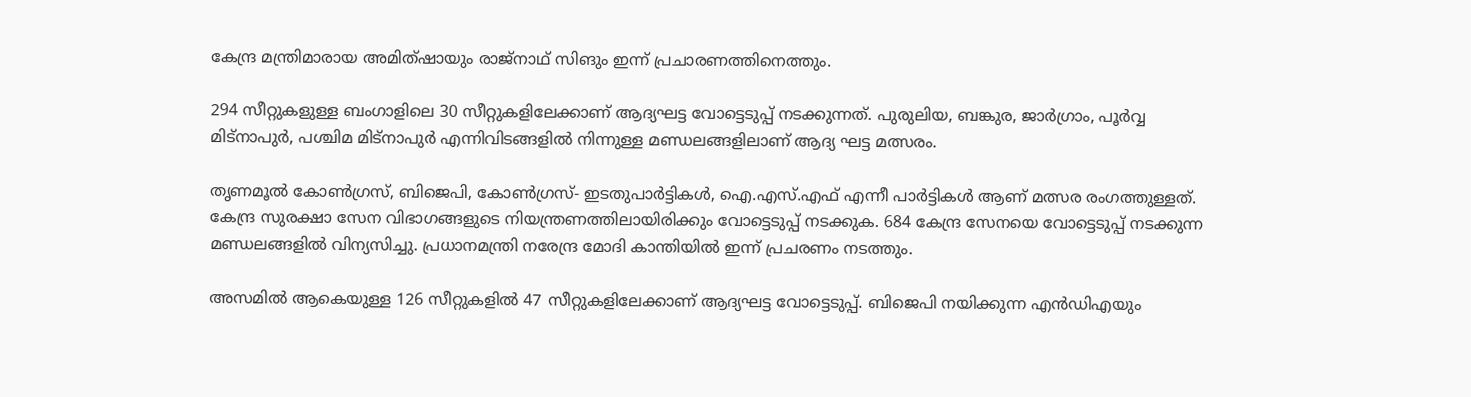കേന്ദ്ര മന്ത്രിമാരായ അമിത്ഷായും രാജ്നാഥ് സിങും ഇന്ന് പ്രചാരണത്തിനെത്തും.

294 സീറ്റുകളുള്ള ബംഗാളിലെ 30 സീറ്റുകളിലേക്കാണ് ആദ്യഘട്ട വോട്ടെടുപ്പ് നടക്കുന്നത്. പുരുലിയ, ബങ്കുര, ജാർഗ്രാം, പൂർവ്വ മിട്നാപുർ, പശ്ചിമ മിട്നാപുർ എന്നിവിടങ്ങളിൽ നിന്നുള്ള മണ്ഡലങ്ങളിലാണ് ആദ്യ ഘട്ട മത്സരം.

തൃണമൂൽ കോൺഗ്രസ്‌, ബിജെപി, കോൺഗ്രസ്‌- ഇടതുപാർട്ടികൾ, ഐ.എസ്.എഫ് എന്നീ പാർട്ടികൾ ആണ് മത്സര രംഗത്തുള്ളത്. കേന്ദ്ര സുരക്ഷാ സേന വിഭാഗങ്ങളുടെ നിയന്ത്രണത്തിലായിരിക്കും വോട്ടെടുപ്പ് നടക്കുക. 684 കേന്ദ്ര സേനയെ വോട്ടെടുപ്പ് നടക്കുന്ന മണ്ഡലങ്ങളിൽ വിന്യസിച്ചു. പ്രധാനമന്ത്രി നരേന്ദ്ര മോദി കാന്തിയിൽ ഇന്ന് പ്രചരണം നടത്തും.

അസമിൽ ആകെയുള്ള 126 സീറ്റുകളിൽ 47 സീറ്റുകളിലേക്കാണ് ആദ്യഘട്ട വോട്ടെടുപ്പ്. ബിജെപി നയിക്കുന്ന എൻഡിഎയും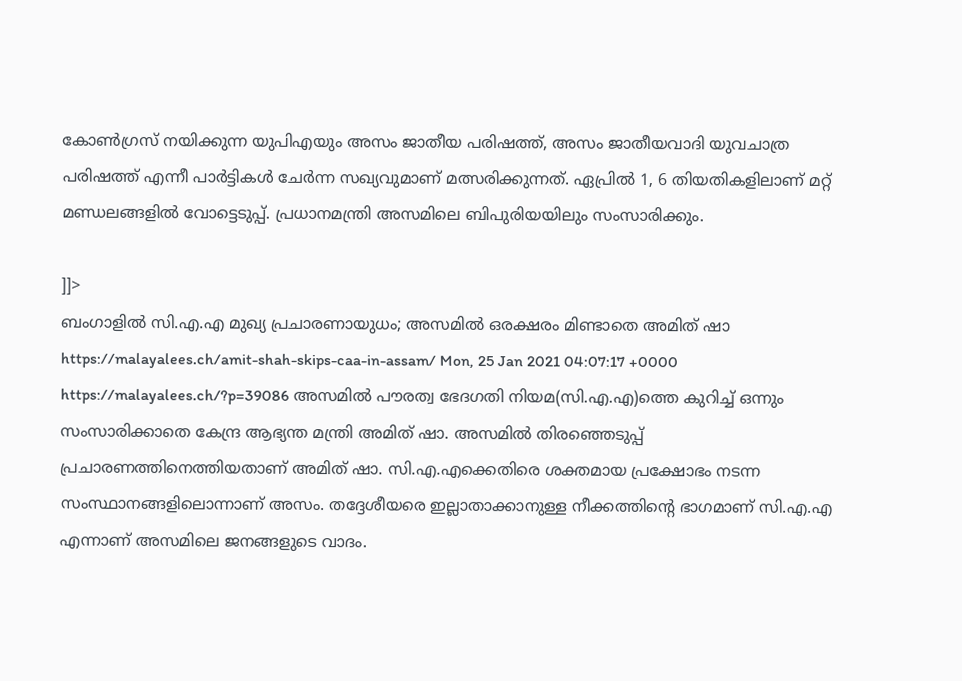കോൺഗ്രസ്‌ നയിക്കുന്ന യുപിഎയും അസം ജാതീയ പരിഷത്ത്, അസം ജാതീയവാദി യുവചാത്ര പരിഷത്ത് എന്നീ പാർട്ടികൾ ചേർന്ന സഖ്യവുമാണ് മത്സരിക്കുന്നത്. ഏപ്രിൽ 1, 6 തിയതികളിലാണ് മറ്റ് മണ്ഡലങ്ങളിൽ വോട്ടെടുപ്പ്. പ്രധാനമന്ത്രി അസമിലെ ബിപുരിയയിലും സംസാരിക്കും.

]]>
ബംഗാളില്‍ സി.എ.എ മുഖ്യ പ്രചാരണായുധം; അസമില്‍ ഒരക്ഷരം മിണ്ടാതെ അമിത് ഷാ https://malayalees.ch/amit-shah-skips-caa-in-assam/ Mon, 25 Jan 2021 04:07:17 +0000 https://malayalees.ch/?p=39086 അസമില്‍ പൗരത്വ ഭേദഗതി നിയമ(സി.എ.എ)ത്തെ കുറിച്ച് ഒന്നും സംസാരിക്കാതെ കേന്ദ്ര ആഭ്യന്ത മന്ത്രി അമിത് ഷാ. അസമില്‍ തിരഞ്ഞെടുപ്പ് പ്രചാരണത്തിനെത്തിയതാണ് അമിത് ഷാ. സി.എ.എക്കെതിരെ ശക്തമായ പ്രക്ഷോഭം നടന്ന സംസ്ഥാനങ്ങളിലൊന്നാണ് അസം. തദ്ദേശീയരെ ഇല്ലാതാക്കാനുള്ള നീക്കത്തിന്റെ ഭാഗമാണ് സി.എ.എ എന്നാണ് അസമിലെ ജനങ്ങളുടെ വാദം.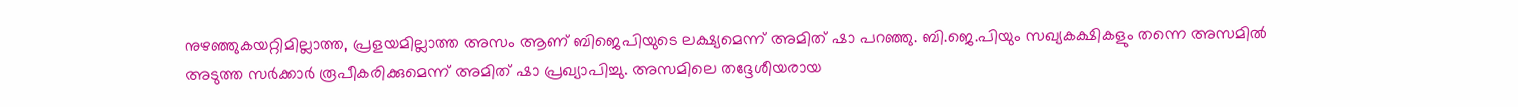നുഴഞ്ഞുകയറ്റിമില്ലാത്ത, പ്രളയമില്ലാത്ത അസം ആണ് ബിജെപിയുടെ ലക്ഷ്യമെന്ന് അമിത് ഷാ പറഞ്ഞു. ബി.ജെ.പിയും സഖ്യകക്ഷികളും തന്നെ അസമില്‍ അടുത്ത സര്‍ക്കാര്‍ രൂപീകരിക്കുമെന്ന് അമിത് ഷാ പ്രഖ്യാപിച്ചു. അസമിലെ തദ്ദേശീയരായ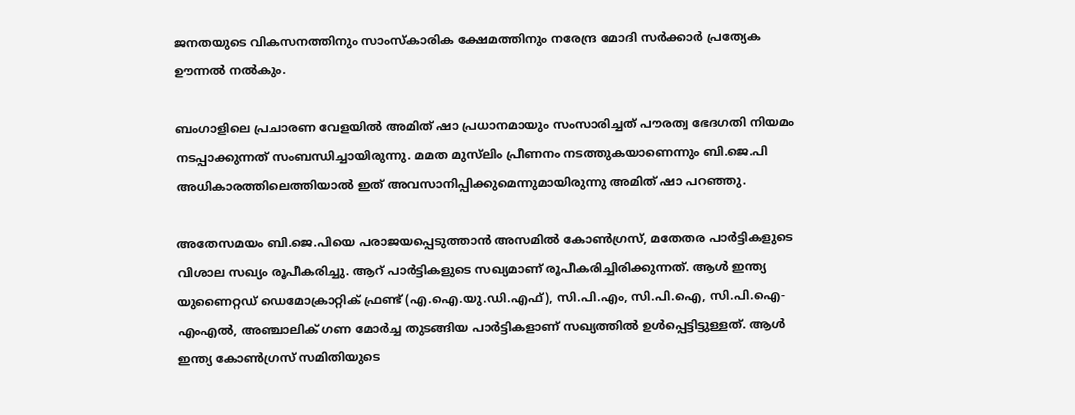ജനതയുടെ വികസനത്തിനും സാംസ്‌കാരിക ക്ഷേമത്തിനും നരേന്ദ്ര മോദി സര്‍ക്കാര്‍ പ്രത്യേക ഊന്നല്‍ നല്‍കും.

ബംഗാളിലെ പ്രചാരണ വേളയില്‍ അമിത് ഷാ പ്രധാനമായും സംസാരിച്ചത് പൗരത്വ ഭേദഗതി നിയമം നടപ്പാക്കുന്നത് സംബന്ധിച്ചായിരുന്നു. മമത മുസ്‍ലിം പ്രീണനം നടത്തുകയാണെന്നും ബി.ജെ.പി അധികാരത്തിലെത്തിയാല്‍ ഇത് അവസാനിപ്പിക്കുമെന്നുമായിരുന്നു അമിത് ഷാ പറഞ്ഞു.

അതേസമയം ബി.ജെ.പിയെ പരാജയപ്പെടുത്താന്‍ അസമില്‍ കോണ്‍ഗ്രസ്, മതേതര പാര്‍ട്ടികളുടെ വിശാല സഖ്യം രൂപീകരിച്ചു. ആറ് പാര്‍ട്ടികളുടെ സഖ്യമാണ് രൂപീകരിച്ചിരിക്കുന്നത്. ആള്‍ ഇന്ത്യ യുണൈറ്റഡ് ഡെമോക്രാറ്റിക് ഫ്രണ്ട് (എ.ഐ.യു.ഡി.എഫ്), സി.പി.എം, സി.പി.ഐ, സി.പി.ഐ-എംഎല്‍, അഞ്ചാലിക് ഗണ മോര്‍ച്ച തുടങ്ങിയ പാര്‍ട്ടികളാണ് സഖ്യത്തില്‍ ഉള്‍പ്പെട്ടിട്ടുള്ളത്. ആള്‍ ഇന്ത്യ കോണ്‍ഗ്രസ് സമിതിയുടെ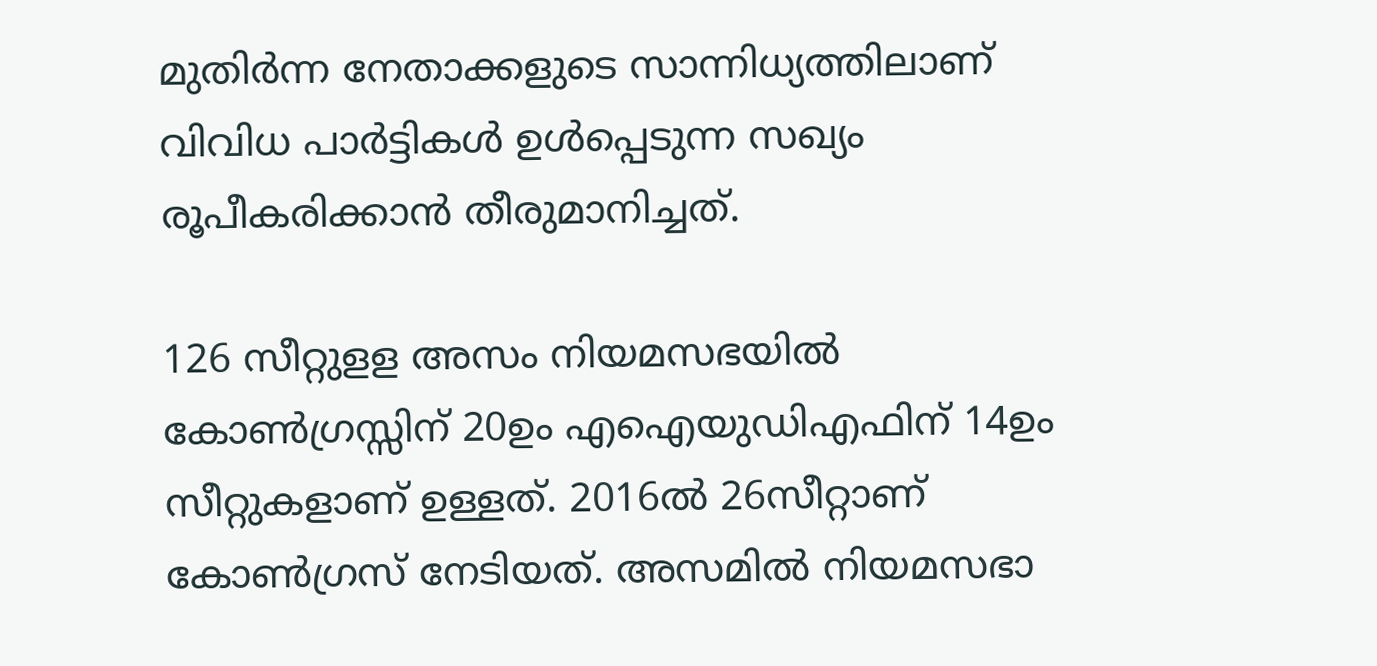മുതിര്‍ന്ന നേതാക്കളുടെ സാന്നിധ്യത്തിലാണ് വിവിധ പാര്‍ട്ടികള്‍ ഉള്‍പ്പെടുന്ന സഖ്യം രൂപീകരിക്കാന്‍ തീരുമാനിച്ചത്.

126 സീറ്റുളള അസം നിയമസഭയില്‍ കോണ്‍ഗ്രസ്സിന് 20ഉം എഐയുഡിഎഫിന് 14ഉം സീറ്റുകളാണ് ഉള്ളത്. 2016ല്‍ 26സീറ്റാണ് കോണ്‍ഗ്രസ് നേടിയത്. അസമില്‍ നിയമസഭാ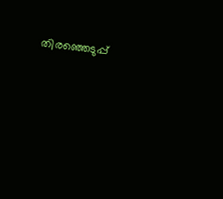തിരഞ്ഞെടുപ്പ്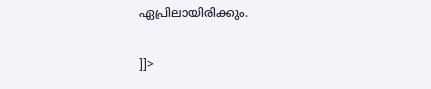ഏപ്രിലായിരിക്കും.

]]>